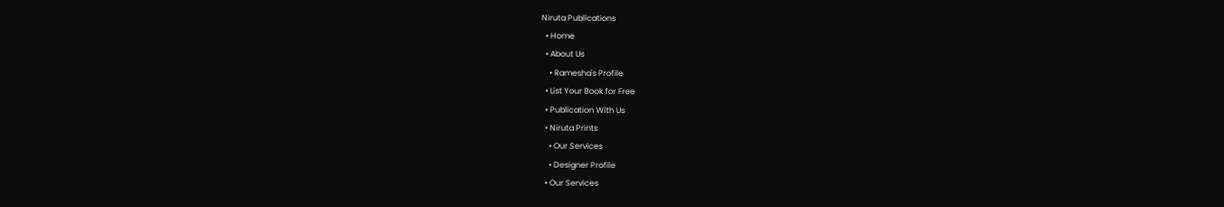Niruta Publications
  • Home
  • About Us
    • Ramesha's Profile
  • List Your Book for Free
  • Publication With Us
  • Niruta Prints
    • Our Services
    • Designer Profile
  • Our Services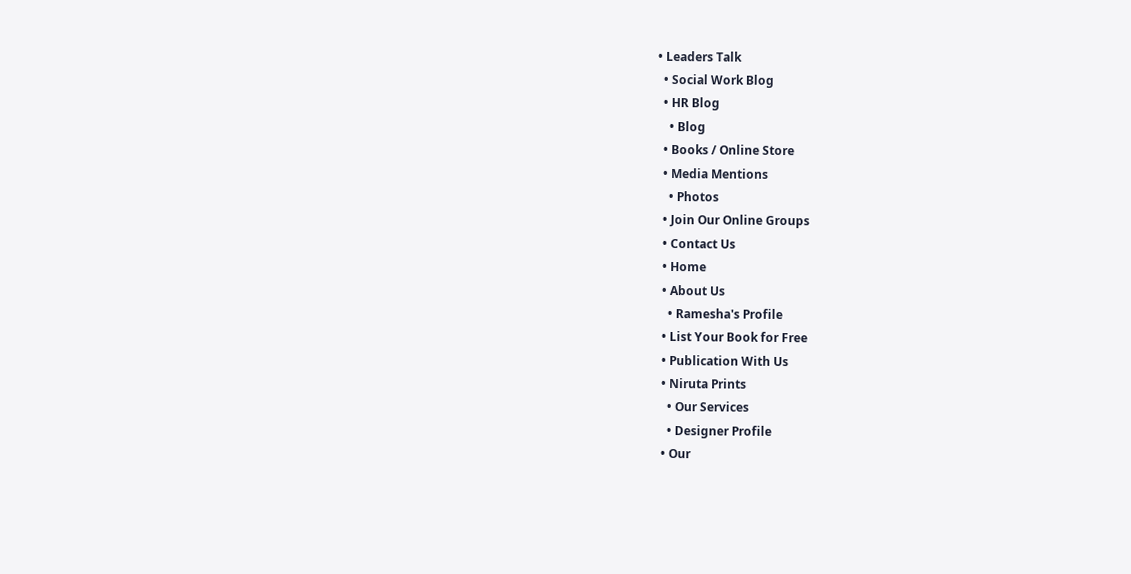• Leaders Talk
  • Social Work Blog
  • HR Blog
    • Blog
  • Books / Online Store
  • Media Mentions
    • Photos
  • Join Our Online Groups
  • Contact Us
  • Home
  • About Us
    • Ramesha's Profile
  • List Your Book for Free
  • Publication With Us
  • Niruta Prints
    • Our Services
    • Designer Profile
  • Our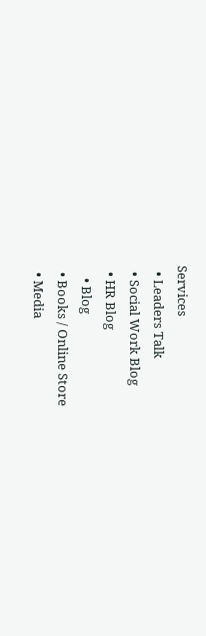Services
  • Leaders Talk
  • Social Work Blog
  • HR Blog
    • Blog
  • Books / Online Store
  • Media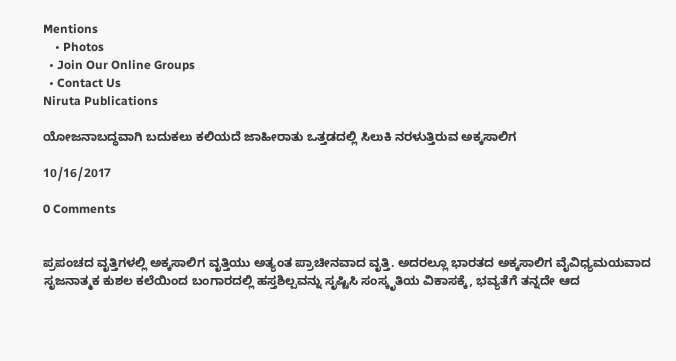Mentions
    • Photos
  • Join Our Online Groups
  • Contact Us
Niruta Publications

ಯೋಜನಾಬದ್ಧವಾಗಿ ಬದುಕಲು ಕಲಿಯದೆ ಜಾಹೀರಾತು ಒತ್ತಡದಲ್ಲಿ ಸಿಲುಕಿ ನರಳುತ್ತಿರುವ ಅಕ್ಕಸಾಲಿಗ

10/16/2017

0 Comments


ಪ್ರಪಂಚದ ವೃತ್ತಿಗಳಲ್ಲಿ ಅಕ್ಕಸಾಲಿಗ ವೃತ್ತಿಯು ಅತ್ಯಂತ ಪ್ರಾಚೀನವಾದ ವೃತ್ತಿ. ಅದರಲ್ಲೂ ಭಾರತದ ಅಕ್ಕಸಾಲಿಗ ವೈವಿಧ್ಯಮಯವಾದ ಸೃಜನಾತ್ಮಕ ಕುಶಲ ಕಲೆಯಿಂದ ಬಂಗಾರದಲ್ಲಿ ಹಸ್ತಶಿಲ್ಪವನ್ನು ಸೃಷ್ಟಿಸಿ ಸಂಸ್ಕೃತಿಯ ವಿಕಾಸಕ್ಕೆ, ಭವ್ಯತೆಗೆ ತನ್ನದೇ ಆದ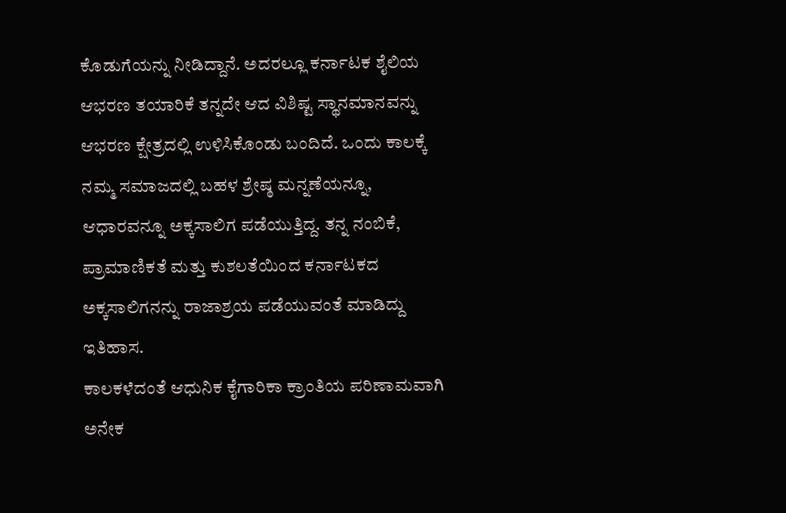ಕೊಡುಗೆಯನ್ನು ನೀಡಿದ್ದಾನೆ. ಅದರಲ್ಲೂ ಕರ್ನಾಟಕ ಶೈಲಿಯ ಆಭರಣ ತಯಾರಿಕೆ ತನ್ನದೇ ಆದ ವಿಶಿಷ್ಟ ಸ್ಥಾನಮಾನವನ್ನು ಆಭರಣ ಕ್ಷೇತ್ರದಲ್ಲಿ ಉಳಿಸಿಕೊಂಡು ಬಂದಿದೆ. ಒಂದು ಕಾಲಕ್ಕೆ ನಮ್ಮ ಸಮಾಜದಲ್ಲಿ ಬಹಳ ಶ್ರೇಷ್ಠ ಮನ್ನಣೆಯನ್ನೂ, ಆಧಾರವನ್ನೂ ಅಕ್ಕಸಾಲಿಗ ಪಡೆಯುತ್ತಿದ್ದ. ತನ್ನ ನಂಬಿಕೆ, ಪ್ರಾಮಾಣಿಕತೆ ಮತ್ತು ಕುಶಲತೆಯಿಂದ ಕರ್ನಾಟಕದ ಅಕ್ಕಸಾಲಿಗನನ್ನು ರಾಜಾಶ್ರಯ ಪಡೆಯುವಂತೆ ಮಾಡಿದ್ದು ಇತಿಹಾಸ.
ಕಾಲಕಳೆದಂತೆ ಆಧುನಿಕ ಕೈಗಾರಿಕಾ ಕ್ರಾಂತಿಯ ಪರಿಣಾಮವಾಗಿ ಅನೇಕ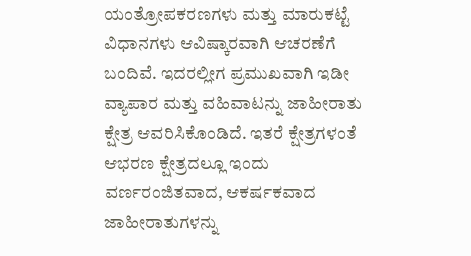ಯಂತ್ರೋಪಕರಣಗಳು ಮತ್ತು ಮಾರುಕಟ್ಟೆ ವಿಧಾನಗಳು ಆವಿಷ್ಕಾರವಾಗಿ ಆಚರಣೆಗೆ ಬಂದಿವೆ. ಇದರಲ್ಲೀಗ ಪ್ರಮುಖವಾಗಿ ಇಡೀ ವ್ಯಾಪಾರ ಮತ್ತು ವಹಿವಾಟನ್ನು ಜಾಹೀರಾತು ಕ್ಷೇತ್ರ ಆವರಿಸಿಕೊಂಡಿದೆ. ಇತರೆ ಕ್ಷೇತ್ರಗಳಂತೆ ಆಭರಣ ಕ್ಷೇತ್ರದಲ್ಲೂ ಇಂದು ವರ್ಣರಂಜಿತವಾದ, ಆಕರ್ಷಕವಾದ ಜಾಹೀರಾತುಗಳನ್ನು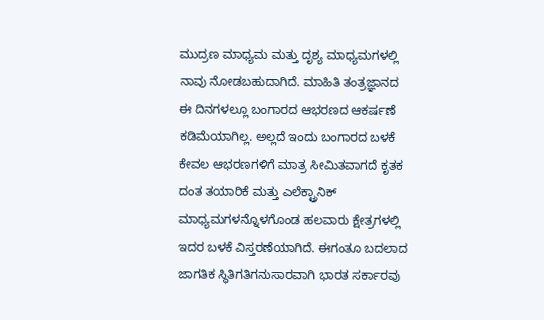ಮುದ್ರಣ ಮಾಧ್ಯಮ ಮತ್ತು ದೃಶ್ಯ ಮಾಧ್ಯಮಗಳಲ್ಲಿ ನಾವು ನೋಡಬಹುದಾಗಿದೆ. ಮಾಹಿತಿ ತಂತ್ರಜ್ಞಾನದ ಈ ದಿನಗಳಲ್ಲೂ ಬಂಗಾರದ ಆಭರಣದ ಆಕರ್ಷಣೆ ಕಡಿಮೆಯಾಗಿಲ್ಲ. ಅಲ್ಲದೆ ಇಂದು ಬಂಗಾರದ ಬಳಕೆ ಕೇವಲ ಆಭರಣಗಳಿಗೆ ಮಾತ್ರ ಸೀಮಿತವಾಗದೆ ಕೃತಕ ದಂತ ತಯಾರಿಕೆ ಮತ್ತು ಎಲೆಕ್ಟ್ರಾನಿಕ್ ಮಾಧ್ಯಮಗಳನ್ನೊಳಗೊಂಡ ಹಲವಾರು ಕ್ಷೇತ್ರಗಳಲ್ಲಿ ಇದರ ಬಳಕೆ ವಿಸ್ತರಣೆಯಾಗಿದೆ. ಈಗಂತೂ ಬದಲಾದ ಜಾಗತಿಕ ಸ್ಥಿತಿಗತಿಗನುಸಾರವಾಗಿ ಭಾರತ ಸರ್ಕಾರವು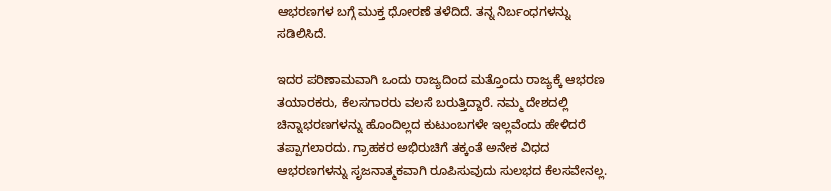ಆಭರಣಗಳ ಬಗ್ಗೆ ಮುಕ್ತ ಧೋರಣೆ ತಳೆದಿದೆ. ತನ್ನ ನಿರ್ಬಂಧಗಳನ್ನು ಸಡಿಲಿಸಿದೆ.

ಇದರ ಪರಿಣಾಮವಾಗಿ ಒಂದು ರಾಜ್ಯದಿಂದ ಮತ್ತೊಂದು ರಾಜ್ಯಕ್ಕೆ ಆಭರಣ ತಯಾರಕರು, ಕೆಲಸಗಾರರು ವಲಸೆ ಬರುತ್ತಿದ್ದಾರೆ. ನಮ್ಮ ದೇಶದಲ್ಲಿ ಚಿನ್ನಾಭರಣಗಳನ್ನು ಹೊಂದಿಲ್ಲದ ಕುಟುಂಬಗಳೇ ಇಲ್ಲವೆಂದು ಹೇಳಿದರೆ ತಪ್ಪಾಗಲಾರದು. ಗ್ರಾಹಕರ ಅಭಿರುಚಿಗೆ ತಕ್ಕಂತೆ ಅನೇಕ ವಿಧದ ಆಭರಣಗಳನ್ನು ಸೃಜನಾತ್ಮಕವಾಗಿ ರೂಪಿಸುವುದು ಸುಲಭದ ಕೆಲಸವೇನಲ್ಲ.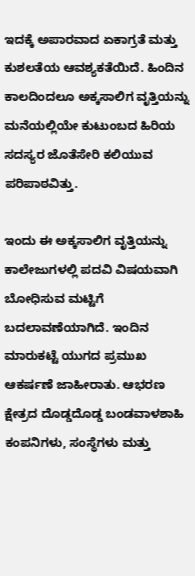ಇದಕ್ಕೆ ಅಪಾರವಾದ ಏಕಾಗ್ರತೆ ಮತ್ತು ಕುಶಲತೆಯ ಆವಶ್ಯಕತೆಯಿದೆ. ಹಿಂದಿನ ಕಾಲದಿಂದಲೂ ಅಕ್ಕಸಾಲಿಗ ವೃತ್ತಿಯನ್ನು ಮನೆಯಲ್ಲಿಯೇ ಕುಟುಂಬದ ಹಿರಿಯ ಸದಸ್ಯರ ಜೊತೆಸೇರಿ ಕಲಿಯುವ ಪರಿಪಾಠವಿತ್ತು.

ಇಂದು ಈ ಅಕ್ಕಸಾಲಿಗ ವೃತ್ತಿಯನ್ನು ಕಾಲೇಜುಗಳಲ್ಲಿ ಪದವಿ ವಿಷಯವಾಗಿ ಬೋಧಿಸುವ ಮಟ್ಟಿಗೆ ಬದಲಾವಣೆಯಾಗಿದೆ. ಇಂದಿನ ಮಾರುಕಟ್ಟೆ ಯುಗದ ಪ್ರಮುಖ ಆಕರ್ಷಣೆ ಜಾಹೀರಾತು. ಆಭರಣ ಕ್ಷೇತ್ರದ ದೊಡ್ಡದೊಡ್ಡ ಬಂಡವಾಳಶಾಹಿ ಕಂಪನಿಗಳು, ಸಂಸ್ಥೆಗಳು ಮತ್ತು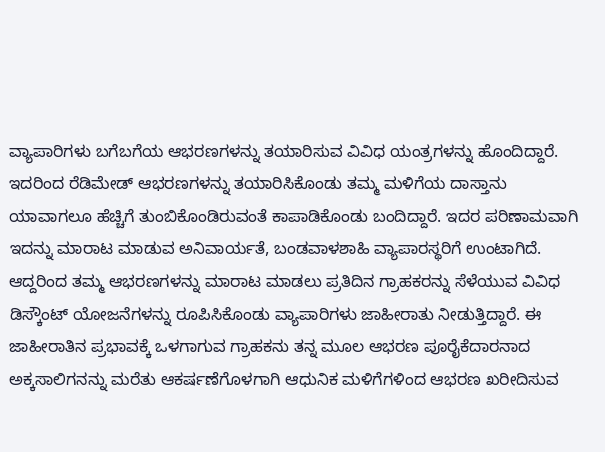ವ್ಯಾಪಾರಿಗಳು ಬಗೆಬಗೆಯ ಆಭರಣಗಳನ್ನು ತಯಾರಿಸುವ ವಿವಿಧ ಯಂತ್ರಗಳನ್ನು ಹೊಂದಿದ್ದಾರೆ. ಇದರಿಂದ ರೆಡಿಮೇಡ್ ಆಭರಣಗಳನ್ನು ತಯಾರಿಸಿಕೊಂಡು ತಮ್ಮ ಮಳಿಗೆಯ ದಾಸ್ತಾನು ಯಾವಾಗಲೂ ಹೆಚ್ಚಿಗೆ ತುಂಬಿಕೊಂಡಿರುವಂತೆ ಕಾಪಾಡಿಕೊಂಡು ಬಂದಿದ್ದಾರೆ. ಇದರ ಪರಿಣಾಮವಾಗಿ ಇದನ್ನು ಮಾರಾಟ ಮಾಡುವ ಅನಿವಾರ್ಯತೆ, ಬಂಡವಾಳಶಾಹಿ ವ್ಯಾಪಾರಸ್ಥರಿಗೆ ಉಂಟಾಗಿದೆ. ಆದ್ದರಿಂದ ತಮ್ಮ ಆಭರಣಗಳನ್ನು ಮಾರಾಟ ಮಾಡಲು ಪ್ರತಿದಿನ ಗ್ರಾಹಕರನ್ನು ಸೆಳೆಯುವ ವಿವಿಧ ಡಿಸ್ಕೌಂಟ್ ಯೋಜನೆಗಳನ್ನು ರೂಪಿಸಿಕೊಂಡು ವ್ಯಾಪಾರಿಗಳು ಜಾಹೀರಾತು ನೀಡುತ್ತಿದ್ದಾರೆ. ಈ ಜಾಹೀರಾತಿನ ಪ್ರಭಾವಕ್ಕೆ ಒಳಗಾಗುವ ಗ್ರಾಹಕನು ತನ್ನ ಮೂಲ ಆಭರಣ ಪೂರೈಕೆದಾರನಾದ ಅಕ್ಕಸಾಲಿಗನನ್ನು ಮರೆತು ಆಕರ್ಷಣೆಗೊಳಗಾಗಿ ಆಧುನಿಕ ಮಳಿಗೆಗಳಿಂದ ಆಭರಣ ಖರೀದಿಸುವ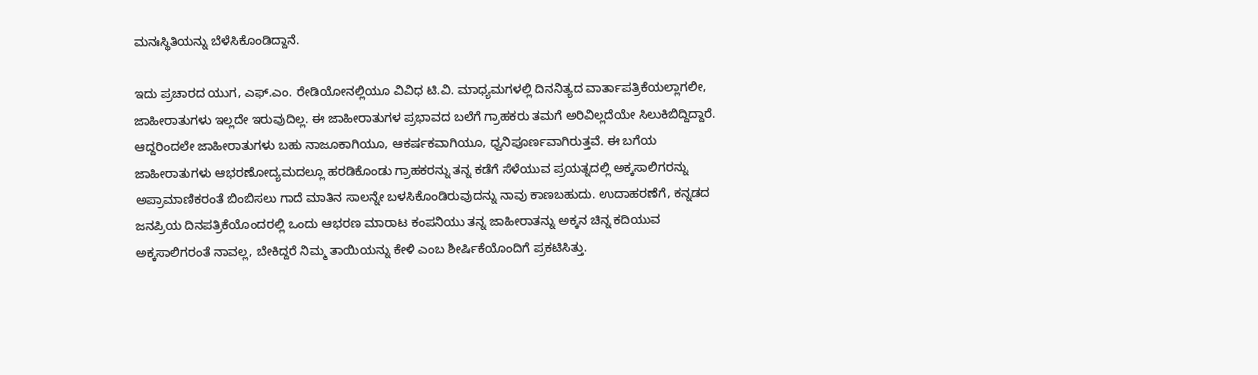ಮನಃಸ್ಥಿತಿಯನ್ನು ಬೆಳೆಸಿಕೊಂಡಿದ್ದಾನೆ.

ಇದು ಪ್ರಚಾರದ ಯುಗ, ಎಫ್.ಎಂ. ರೇಡಿಯೋನಲ್ಲಿಯೂ ವಿವಿಧ ಟಿ.ವಿ. ಮಾಧ್ಯಮಗಳಲ್ಲಿ ದಿನನಿತ್ಯದ ವಾರ್ತಾಪತ್ರಿಕೆಯಲ್ಲಾಗಲೀ, ಜಾಹೀರಾತುಗಳು ಇಲ್ಲದೇ ಇರುವುದಿಲ್ಲ. ಈ ಜಾಹೀರಾತುಗಳ ಪ್ರಭಾವದ ಬಲೆಗೆ ಗ್ರಾಹಕರು ತಮಗೆ ಅರಿವಿಲ್ಲದೆಯೇ ಸಿಲುಕಿಬಿದ್ದಿದ್ದಾರೆ. ಆದ್ದರಿಂದಲೇ ಜಾಹೀರಾತುಗಳು ಬಹು ನಾಜೂಕಾಗಿಯೂ, ಆಕರ್ಷಕವಾಗಿಯೂ, ಧ್ವನಿಪೂರ್ಣವಾಗಿರುತ್ತವೆ. ಈ ಬಗೆಯ ಜಾಹೀರಾತುಗಳು ಆಭರಣೋದ್ಯಮದಲ್ಲೂ ಹರಡಿಕೊಂಡು ಗ್ರಾಹಕರನ್ನು ತನ್ನ ಕಡೆಗೆ ಸೆಳೆಯುವ ಪ್ರಯತ್ನದಲ್ಲಿ ಅಕ್ಕಸಾಲಿಗರನ್ನು ಅಪ್ರಾಮಾಣಿಕರಂತೆ ಬಿಂಬಿಸಲು ಗಾದೆ ಮಾತಿನ ಸಾಲನ್ನೇ ಬಳಸಿಕೊಂಡಿರುವುದನ್ನು ನಾವು ಕಾಣಬಹುದು. ಉದಾಹರಣೆಗೆ, ಕನ್ನಡದ ಜನಪ್ರಿಯ ದಿನಪತ್ರಿಕೆಯೊಂದರಲ್ಲಿ ಒಂದು ಆಭರಣ ಮಾರಾಟ ಕಂಪನಿಯು ತನ್ನ ಜಾಹೀರಾತನ್ನು ಅಕ್ಕನ ಚಿನ್ನ ಕದಿಯುವ ಅಕ್ಕಸಾಲಿಗರಂತೆ ನಾವಲ್ಲ, ಬೇಕಿದ್ದರೆ ನಿಮ್ಮ ತಾಯಿಯನ್ನು ಕೇಳಿ ಎಂಬ ಶೀರ್ಷಿಕೆಯೊಂದಿಗೆ ಪ್ರಕಟಿಸಿತ್ತು.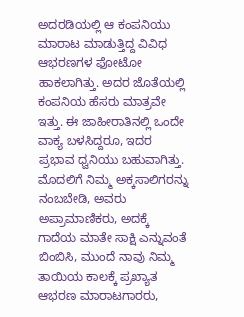ಅದರಡಿಯಲ್ಲಿ ಆ ಕಂಪನಿಯು ಮಾರಾಟ ಮಾಡುತ್ತಿದ್ದ ವಿವಿಧ ಆಭರಣಗಳ ಫೋಟೋ ಹಾಕಲಾಗಿತ್ತು. ಅದರ ಜೊತೆಯಲ್ಲಿ ಕಂಪನಿಯ ಹೆಸರು ಮಾತ್ರವೇ ಇತ್ತು. ಈ ಜಾಹೀರಾತಿನಲ್ಲಿ ಒಂದೇ ವಾಕ್ಯ ಬಳಸಿದ್ದರೂ, ಇದರ ಪ್ರಭಾವ ಧ್ವನಿಯು ಬಹುವಾಗಿತ್ತು. ಮೊದಲಿಗೆ ನಿಮ್ಮ ಅಕ್ಕಸಾಲಿಗರನ್ನು ನಂಬಬೇಡಿ, ಅವರು ಅಪ್ರಾಮಾಣಿಕರು, ಅದಕ್ಕೆ ಗಾದೆಯ ಮಾತೇ ಸಾಕ್ಷಿ ಎನ್ನುವಂತೆ ಬಿಂಬಿಸಿ, ಮುಂದೆ ನಾವು ನಿಮ್ಮ ತಾಯಿಯ ಕಾಲಕ್ಕೆ ಪ್ರಖ್ಯಾತ ಆಭರಣ ಮಾರಾಟಗಾರರು,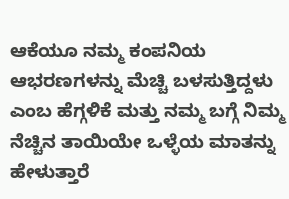ಆಕೆಯೂ ನಮ್ಮ ಕಂಪನಿಯ ಆಭರಣಗಳನ್ನು ಮೆಚ್ಚಿ ಬಳಸುತ್ತಿದ್ದಳು ಎಂಬ ಹೆಗ್ಗಳಿಕೆ ಮತ್ತು ನಮ್ಮ ಬಗ್ಗೆ ನಿಮ್ಮ ನೆಚ್ಚಿನ ತಾಯಿಯೇ ಒಳ್ಳೆಯ ಮಾತನ್ನು ಹೇಳುತ್ತಾರೆ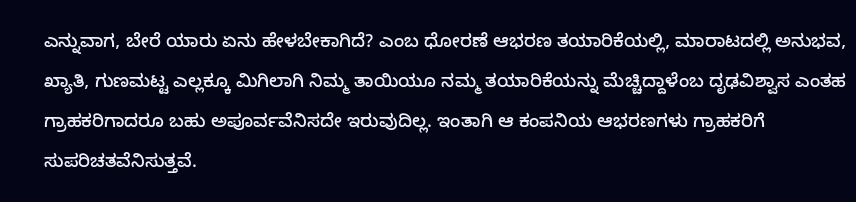ಎನ್ನುವಾಗ, ಬೇರೆ ಯಾರು ಏನು ಹೇಳಬೇಕಾಗಿದೆ? ಎಂಬ ಧೋರಣೆ ಆಭರಣ ತಯಾರಿಕೆಯಲ್ಲಿ, ಮಾರಾಟದಲ್ಲಿ ಅನುಭವ, ಖ್ಯಾತಿ, ಗುಣಮಟ್ಟ ಎಲ್ಲಕ್ಕೂ ಮಿಗಿಲಾಗಿ ನಿಮ್ಮ ತಾಯಿಯೂ ನಮ್ಮ ತಯಾರಿಕೆಯನ್ನು ಮೆಚ್ಚಿದ್ದಾಳೆಂಬ ದೃಢವಿಶ್ವಾಸ ಎಂತಹ ಗ್ರಾಹಕರಿಗಾದರೂ ಬಹು ಅಪೂರ್ವವೆನಿಸದೇ ಇರುವುದಿಲ್ಲ. ಇಂತಾಗಿ ಆ ಕಂಪನಿಯ ಆಭರಣಗಳು ಗ್ರಾಹಕರಿಗೆ ಸುಪರಿಚತವೆನಿಸುತ್ತವೆ.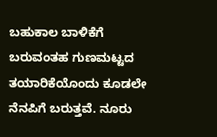ಬಹುಕಾಲ ಬಾಳಿಕೆಗೆ ಬರುವಂತಹ ಗುಣಮಟ್ಟದ ತಯಾರಿಕೆಯೊಂದು ಕೂಡಲೇ ನೆನಪಿಗೆ ಬರುತ್ತವೆ. ನೂರು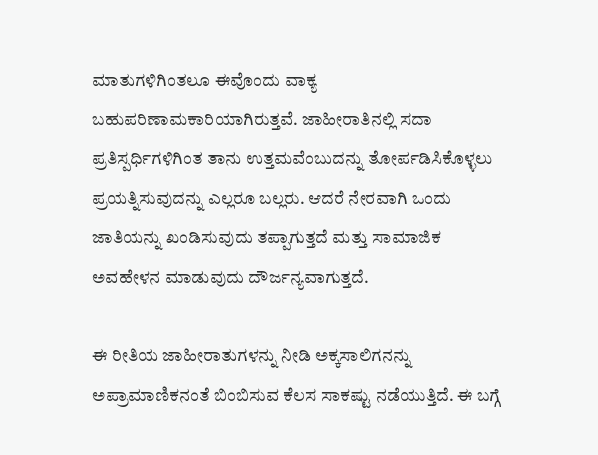ಮಾತುಗಳಿಗಿಂತಲೂ ಈವೊಂದು ವಾಕ್ಯ ಬಹುಪರಿಣಾಮಕಾರಿಯಾಗಿರುತ್ತವೆ. ಜಾಹೀರಾತಿನಲ್ಲಿ ಸದಾ ಪ್ರತಿಸ್ಪರ್ಧಿಗಳಿಗಿಂತ ತಾನು ಉತ್ತಮವೆಂಬುದನ್ನು ತೋರ್ಪಡಿಸಿಕೊಳ್ಳಲು ಪ್ರಯತ್ನಿಸುವುದನ್ನು ಎಲ್ಲರೂ ಬಲ್ಲರು. ಆದರೆ ನೇರವಾಗಿ ಒಂದು ಜಾತಿಯನ್ನು ಖಂಡಿಸುವುದು ತಪ್ಪಾಗುತ್ತದೆ ಮತ್ತು ಸಾಮಾಜಿಕ ಅವಹೇಳನ ಮಾಡುವುದು ದೌರ್ಜನ್ಯವಾಗುತ್ತದೆ.

ಈ ರೀತಿಯ ಜಾಹೀರಾತುಗಳನ್ನು ನೀಡಿ ಅಕ್ಕಸಾಲಿಗನನ್ನು ಅಪ್ರಾಮಾಣಿಕನಂತೆ ಬಿಂಬಿಸುವ ಕೆಲಸ ಸಾಕಷ್ಟು ನಡೆಯುತ್ತಿದೆ. ಈ ಬಗ್ಗೆ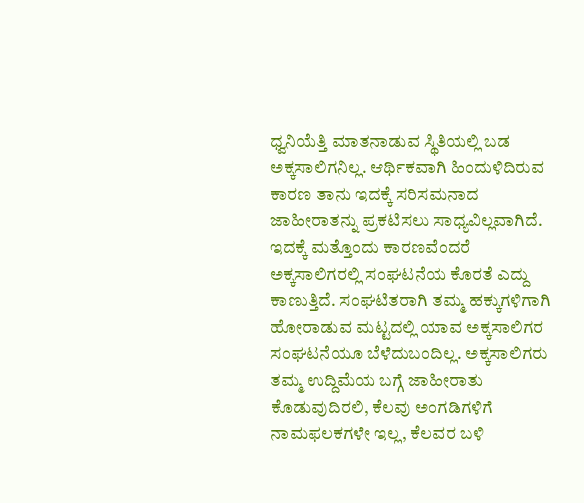ಧ್ವನಿಯೆತ್ತಿ ಮಾತನಾಡುವ ಸ್ಥಿತಿಯಲ್ಲಿ ಬಡ ಅಕ್ಕಸಾಲಿಗನಿಲ್ಲ. ಆರ್ಥಿಕವಾಗಿ ಹಿಂದುಳಿದಿರುವ ಕಾರಣ ತಾನು ಇದಕ್ಕೆ ಸರಿಸಮನಾದ ಜಾಹೀರಾತನ್ನು ಪ್ರಕಟಿಸಲು ಸಾಧ್ಯವಿಲ್ಲವಾಗಿದೆ. ಇದಕ್ಕೆ ಮತ್ತೊಂದು ಕಾರಣವೆಂದರೆ ಅಕ್ಕಸಾಲಿಗರಲ್ಲಿ ಸಂಘಟನೆಯ ಕೊರತೆ ಎದ್ದು ಕಾಣುತ್ತಿದೆ. ಸಂಘಟಿತರಾಗಿ ತಮ್ಮ ಹಕ್ಕುಗಳಿಗಾಗಿ ಹೋರಾಡುವ ಮಟ್ಟದಲ್ಲಿ ಯಾವ ಅಕ್ಕಸಾಲಿಗರ ಸಂಘಟನೆಯೂ ಬೆಳೆದುಬಂದಿಲ್ಲ. ಅಕ್ಕಸಾಲಿಗರು ತಮ್ಮ ಉದ್ದಿಮೆಯ ಬಗ್ಗೆ ಜಾಹೀರಾತು ಕೊಡುವುದಿರಲಿ, ಕೆಲವು ಅಂಗಡಿಗಳಿಗೆ ನಾಮಫಲಕಗಳೇ ಇಲ್ಲ, ಕೆಲವರ ಬಳಿ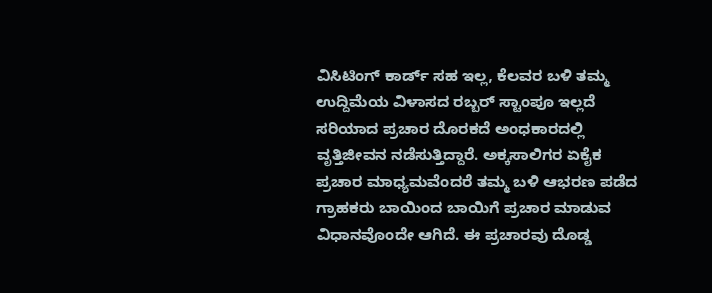ವಿಸಿಟಿಂಗ್ ಕಾರ್ಡ್ ಸಹ ಇಲ್ಲ, ಕೆಲವರ ಬಳಿ ತಮ್ಮ ಉದ್ದಿಮೆಯ ವಿಳಾಸದ ರಬ್ಬರ್ ಸ್ಟಾಂಪೂ ಇಲ್ಲದೆ ಸರಿಯಾದ ಪ್ರಚಾರ ದೊರಕದೆ ಅಂಧಕಾರದಲ್ಲಿ ವೃತ್ತಿಜೀವನ ನಡೆಸುತ್ತಿದ್ದಾರೆ. ಅಕ್ಕಸಾಲಿಗರ ಏಕೈಕ ಪ್ರಚಾರ ಮಾಧ್ಯಮವೆಂದರೆ ತಮ್ಮ ಬಳಿ ಆಭರಣ ಪಡೆದ ಗ್ರಾಹಕರು ಬಾಯಿಂದ ಬಾಯಿಗೆ ಪ್ರಚಾರ ಮಾಡುವ ವಿಧಾನವೊಂದೇ ಆಗಿದೆ. ಈ ಪ್ರಚಾರವು ದೊಡ್ಡ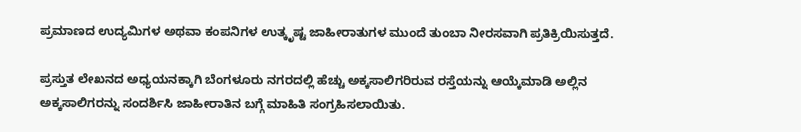ಪ್ರಮಾಣದ ಉದ್ಯಮಿಗಳ ಅಥವಾ ಕಂಪನಿಗಳ ಉತ್ಕೃಷ್ಟ ಜಾಹೀರಾತುಗಳ ಮುಂದೆ ತುಂಬಾ ನೀರಸವಾಗಿ ಪ್ರತಿಕ್ರಿಯಿಸುತ್ತದೆ.

ಪ್ರಸ್ತುತ ಲೇಖನದ ಅಧ್ಯಯನಕ್ಕಾಗಿ ಬೆಂಗಳೂರು ನಗರದಲ್ಲಿ ಹೆಚ್ಚು ಅಕ್ಕಸಾಲಿಗರಿರುವ ರಸ್ತೆಯನ್ನು ಆಯ್ಕೆಮಾಡಿ ಅಲ್ಲಿನ ಅಕ್ಕಸಾಲಿಗರನ್ನು ಸಂದರ್ಶಿಸಿ ಜಾಹೀರಾತಿನ ಬಗ್ಗೆ ಮಾಹಿತಿ ಸಂಗ್ರಹಿಸಲಾಯಿತು.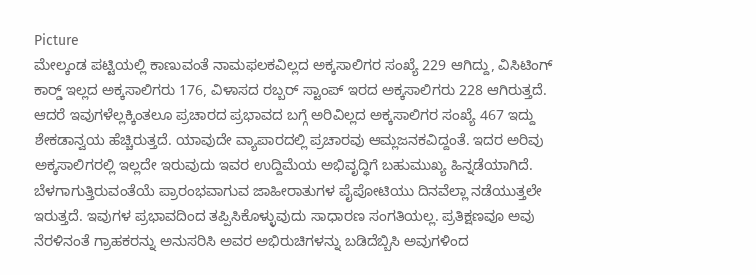Picture
ಮೇಲ್ಕಂಡ ಪಟ್ಟಿಯಲ್ಲಿ ಕಾಣುವಂತೆ ನಾಮಫಲಕವಿಲ್ಲದ ಅಕ್ಕಸಾಲಿಗರ ಸಂಖ್ಯೆ 229 ಆಗಿದ್ದು, ವಿಸಿಟಿಂಗ್ ಕಾರ್ಡ್‍ ಇಲ್ಲದ ಅಕ್ಕಸಾಲಿಗರು 176, ವಿಳಾಸದ ರಬ್ಬರ್ ಸ್ಟಾಂಪ್ ಇರದ ಅಕ್ಕಸಾಲಿಗರು 228 ಆಗಿರುತ್ತದೆ. ಆದರೆ ಇವುಗಳೆಲ್ಲಕ್ಕಿಂತಲೂ ಪ್ರಚಾರದ ಪ್ರಭಾವದ ಬಗ್ಗೆ ಅರಿವಿಲ್ಲದ ಅಕ್ಕಸಾಲಿಗರ ಸಂಖ್ಯೆ 467 ಇದ್ದು ಶೇಕಡಾನ್ವಯ ಹೆಚ್ಚಿರುತ್ತದೆ. ಯಾವುದೇ ವ್ಯಾಪಾರದಲ್ಲಿ ಪ್ರಚಾರವು ಆಮ್ಲಜನಕವಿದ್ದಂತೆ. ಇದರ ಅರಿವು ಅಕ್ಕಸಾಲಿಗರಲ್ಲಿ ಇಲ್ಲದೇ ಇರುವುದು ಇವರ ಉದ್ದಿಮೆಯ ಅಭಿವೃದ್ಧಿಗೆ ಬಹುಮುಖ್ಯ ಹಿನ್ನಡೆಯಾಗಿದೆ. ಬೆಳಗಾಗುತ್ತಿರುವಂತೆಯೆ ಪ್ರಾರಂಭವಾಗುವ ಜಾಹೀರಾತುಗಳ ಪೈಪೋಟಿಯು ದಿನವೆಲ್ಲಾ ನಡೆಯುತ್ತಲೇ ಇರುತ್ತದೆ. ಇವುಗಳ ಪ್ರಭಾವದಿಂದ ತಪ್ಪಿಸಿಕೊಳ್ಳುವುದು ಸಾಧಾರಣ ಸಂಗತಿಯಲ್ಲ. ಪ್ರತಿಕ್ಷಣವೂ ಅವು ನೆರಳಿನಂತೆ ಗ್ರಾಹಕರನ್ನು ಅನುಸರಿಸಿ ಅವರ ಅಭಿರುಚಿಗಳನ್ನು ಬಡಿದೆಬ್ಬಿಸಿ ಅವುಗಳಿಂದ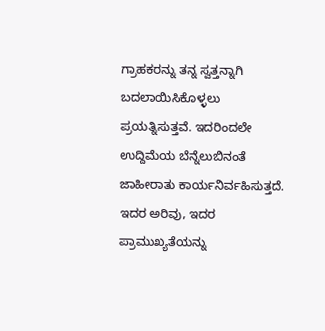ಗ್ರಾಹಕರನ್ನು ತನ್ನ ಸ್ವತ್ತನ್ನಾಗಿ ಬದಲಾಯಿಸಿಕೊಳ್ಳಲು ಪ್ರಯತ್ನಿಸುತ್ತವೆ. ಇದರಿಂದಲೇ ಉದ್ದಿಮೆಯ ಬೆನ್ನೆಲುಬಿನಂತೆ ಜಾಹೀರಾತು ಕಾರ್ಯನಿರ್ವಹಿಸುತ್ತದೆ. ಇದರ ಅರಿವು, ಇದರ ಪ್ರಾಮುಖ್ಯತೆಯನ್ನು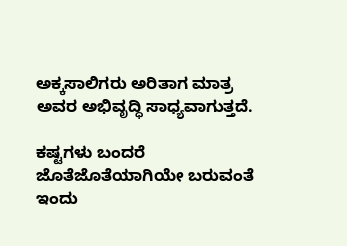ಅಕ್ಕಸಾಲಿಗರು ಅರಿತಾಗ ಮಾತ್ರ ಅವರ ಅಭಿವೃದ್ಧಿ ಸಾಧ್ಯವಾಗುತ್ತದೆ.

ಕಷ್ಟಗಳು ಬಂದರೆ ಜೊತೆಜೊತೆಯಾಗಿಯೇ ಬರುವಂತೆ ಇಂದು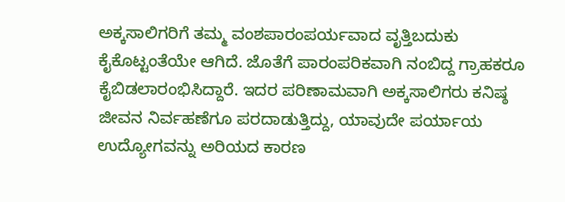ಅಕ್ಕಸಾಲಿಗರಿಗೆ ತಮ್ಮ ವಂಶಪಾರಂಪರ್ಯವಾದ ವೃತ್ತಿಬದುಕು ಕೈಕೊಟ್ಟಂತೆಯೇ ಆಗಿದೆ. ಜೊತೆಗೆ ಪಾರಂಪರಿಕವಾಗಿ ನಂಬಿದ್ದ ಗ್ರಾಹಕರೂ ಕೈಬಿಡಲಾರಂಭಿಸಿದ್ದಾರೆ. ಇದರ ಪರಿಣಾಮವಾಗಿ ಅಕ್ಕಸಾಲಿಗರು ಕನಿಷ್ಠ ಜೀವನ ನಿರ್ವಹಣೆಗೂ ಪರದಾಡುತ್ತಿದ್ದು, ಯಾವುದೇ ಪರ್ಯಾಯ ಉದ್ಯೋಗವನ್ನು ಅರಿಯದ ಕಾರಣ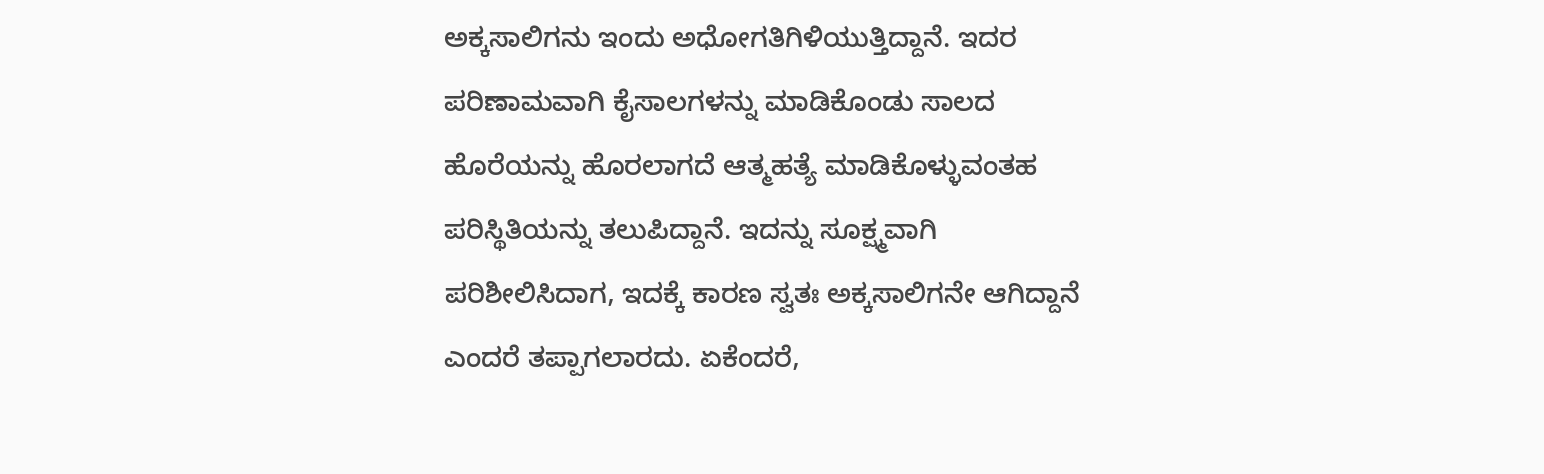ಅಕ್ಕಸಾಲಿಗನು ಇಂದು ಅಧೋಗತಿಗಿಳಿಯುತ್ತಿದ್ದಾನೆ. ಇದರ ಪರಿಣಾಮವಾಗಿ ಕೈಸಾಲಗಳನ್ನು ಮಾಡಿಕೊಂಡು ಸಾಲದ ಹೊರೆಯನ್ನು ಹೊರಲಾಗದೆ ಆತ್ಮಹತ್ಯೆ ಮಾಡಿಕೊಳ್ಳುವಂತಹ ಪರಿಸ್ಥಿತಿಯನ್ನು ತಲುಪಿದ್ದಾನೆ. ಇದನ್ನು ಸೂಕ್ಷ್ಮವಾಗಿ ಪರಿಶೀಲಿಸಿದಾಗ, ಇದಕ್ಕೆ ಕಾರಣ ಸ್ವತಃ ಅಕ್ಕಸಾಲಿಗನೇ ಆಗಿದ್ದಾನೆ ಎಂದರೆ ತಪ್ಪಾಗಲಾರದು. ಏಕೆಂದರೆ,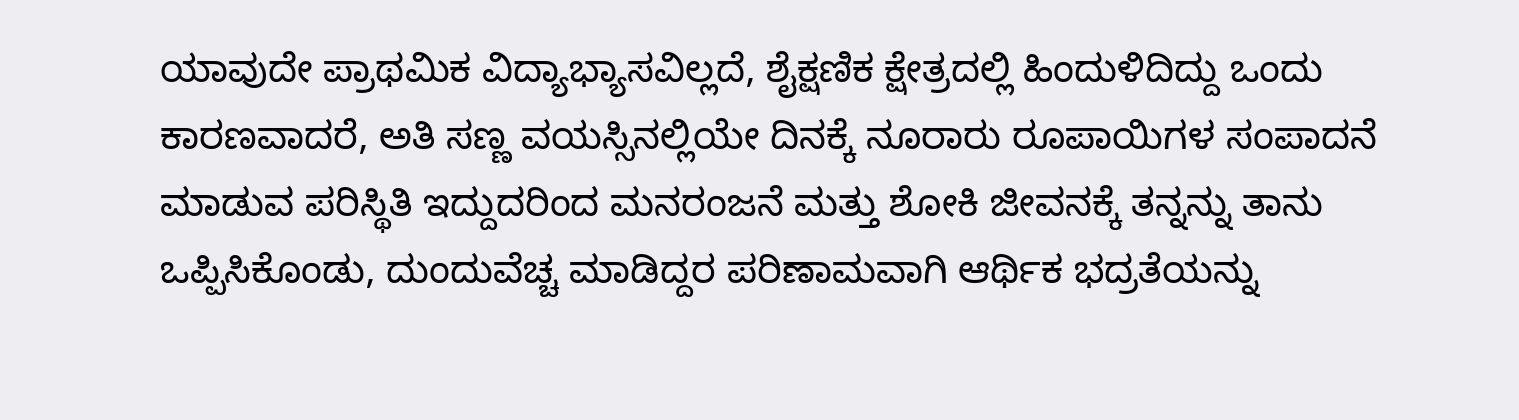ಯಾವುದೇ ಪ್ರಾಥಮಿಕ ವಿದ್ಯಾಭ್ಯಾಸವಿಲ್ಲದೆ, ಶೈಕ್ಷಣಿಕ ಕ್ಷೇತ್ರದಲ್ಲಿ ಹಿಂದುಳಿದಿದ್ದು ಒಂದು ಕಾರಣವಾದರೆ, ಅತಿ ಸಣ್ಣ ವಯಸ್ಸಿನಲ್ಲಿಯೇ ದಿನಕ್ಕೆ ನೂರಾರು ರೂಪಾಯಿಗಳ ಸಂಪಾದನೆ ಮಾಡುವ ಪರಿಸ್ಥಿತಿ ಇದ್ದುದರಿಂದ ಮನರಂಜನೆ ಮತ್ತು ಶೋಕಿ ಜೀವನಕ್ಕೆ ತನ್ನನ್ನು ತಾನು ಒಪ್ಪಿಸಿಕೊಂಡು, ದುಂದುವೆಚ್ಚ ಮಾಡಿದ್ದರ ಪರಿಣಾಮವಾಗಿ ಆರ್ಥಿಕ ಭದ್ರತೆಯನ್ನು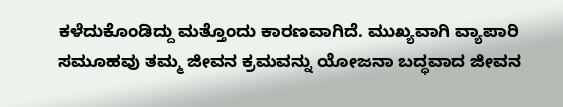ಕಳೆದುಕೊಂಡಿದ್ದು ಮತ್ತೊಂದು ಕಾರಣವಾಗಿದೆ. ಮುಖ್ಯವಾಗಿ ವ್ಯಾಪಾರಿ ಸಮೂಹವು ತಮ್ಮ ಜೀವನ ಕ್ರಮವನ್ನು ಯೋಜನಾ ಬದ್ಧವಾದ ಜೀವನ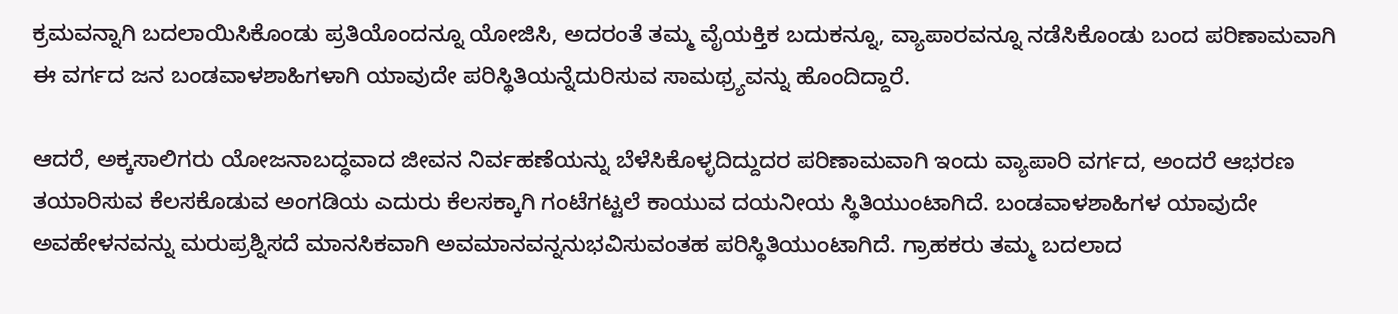ಕ್ರಮವನ್ನಾಗಿ ಬದಲಾಯಿಸಿಕೊಂಡು ಪ್ರತಿಯೊಂದನ್ನೂ ಯೋಜಿಸಿ, ಅದರಂತೆ ತಮ್ಮ ವೈಯಕ್ತಿಕ ಬದುಕನ್ನೂ, ವ್ಯಾಪಾರವನ್ನೂ ನಡೆಸಿಕೊಂಡು ಬಂದ ಪರಿಣಾಮವಾಗಿ ಈ ವರ್ಗದ ಜನ ಬಂಡವಾಳಶಾಹಿಗಳಾಗಿ ಯಾವುದೇ ಪರಿಸ್ಥಿತಿಯನ್ನೆದುರಿಸುವ ಸಾಮಥ್ರ್ಯವನ್ನು ಹೊಂದಿದ್ದಾರೆ.

ಆದರೆ, ಅಕ್ಕಸಾಲಿಗರು ಯೋಜನಾಬದ್ಧವಾದ ಜೀವನ ನಿರ್ವಹಣೆಯನ್ನು ಬೆಳೆಸಿಕೊಳ್ಳದಿದ್ದುದರ ಪರಿಣಾಮವಾಗಿ ಇಂದು ವ್ಯಾಪಾರಿ ವರ್ಗದ, ಅಂದರೆ ಆಭರಣ ತಯಾರಿಸುವ ಕೆಲಸಕೊಡುವ ಅಂಗಡಿಯ ಎದುರು ಕೆಲಸಕ್ಕಾಗಿ ಗಂಟೆಗಟ್ಟಲೆ ಕಾಯುವ ದಯನೀಯ ಸ್ಥಿತಿಯುಂಟಾಗಿದೆ. ಬಂಡವಾಳಶಾಹಿಗಳ ಯಾವುದೇ ಅವಹೇಳನವನ್ನು ಮರುಪ್ರಶ್ನಿಸದೆ ಮಾನಸಿಕವಾಗಿ ಅವಮಾನವನ್ನನುಭವಿಸುವಂತಹ ಪರಿಸ್ಥಿತಿಯುಂಟಾಗಿದೆ. ಗ್ರಾಹಕರು ತಮ್ಮ ಬದಲಾದ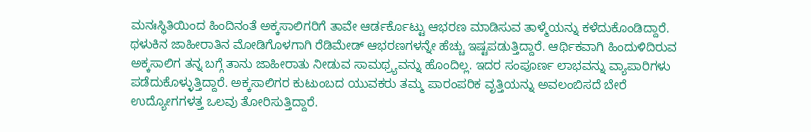ಮನಃಸ್ಥಿತಿಯಿಂದ ಹಿಂದಿನಂತೆ ಅಕ್ಕಸಾಲಿಗರಿಗೆ ತಾವೇ ಆರ್ಡರ್ಕೊಟ್ಟು ಆಭರಣ ಮಾಡಿಸುವ ತಾಳ್ಮೆಯನ್ನು ಕಳೆದುಕೊಂಡಿದ್ದಾರೆ. ಥಳುಕಿನ ಜಾಹೀರಾತಿನ ಮೋಡಿಗೊಳಗಾಗಿ ರೆಡಿಮೇಡ್ ಆಭರಣಗಳನ್ನೇ ಹೆಚ್ಚು ಇಷ್ಟಪಡುತ್ತಿದ್ದಾರೆ. ಆರ್ಥಿಕವಾಗಿ ಹಿಂದುಳಿದಿರುವ ಅಕ್ಕಸಾಲಿಗ ತನ್ನ ಬಗ್ಗೆ ತಾನು ಜಾಹೀರಾತು ನೀಡುವ ಸಾಮಥ್ರ್ಯವನ್ನು ಹೊಂದಿಲ್ಲ. ಇದರ ಸಂಪೂರ್ಣ ಲಾಭವನ್ನು ವ್ಯಾಪಾರಿಗಳು ಪಡೆದುಕೊಳ್ಳುತ್ತಿದ್ದಾರೆ. ಅಕ್ಕಸಾಲಿಗರ ಕುಟುಂಬದ ಯುವಕರು ತಮ್ಮ ಪಾರಂಪರಿಕ ವೃತ್ತಿಯನ್ನು ಅವಲಂಬಿಸದೆ ಬೇರೆ ಉದ್ಯೋಗಗಳತ್ತ ಒಲವು ತೋರಿಸುತ್ತಿದ್ದಾರೆ.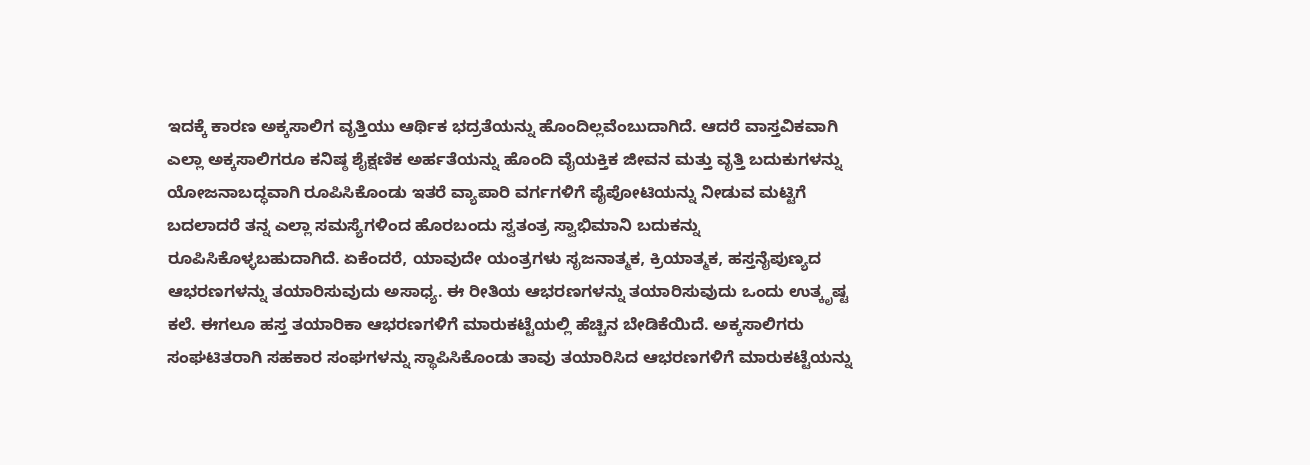ಇದಕ್ಕೆ ಕಾರಣ ಅಕ್ಕಸಾಲಿಗ ವೃತ್ತಿಯು ಆರ್ಥಿಕ ಭದ್ರತೆಯನ್ನು ಹೊಂದಿಲ್ಲವೆಂಬುದಾಗಿದೆ. ಆದರೆ ವಾಸ್ತವಿಕವಾಗಿ ಎಲ್ಲಾ ಅಕ್ಕಸಾಲಿಗರೂ ಕನಿಷ್ಠ ಶೈಕ್ಷಣಿಕ ಅರ್ಹತೆಯನ್ನು ಹೊಂದಿ ವೈಯಕ್ತಿಕ ಜೀವನ ಮತ್ತು ವೃತ್ತಿ ಬದುಕುಗಳನ್ನು ಯೋಜನಾಬದ್ಧವಾಗಿ ರೂಪಿಸಿಕೊಂಡು ಇತರೆ ವ್ಯಾಪಾರಿ ವರ್ಗಗಳಿಗೆ ಪೈಪೋಟಿಯನ್ನು ನೀಡುವ ಮಟ್ಟಿಗೆ ಬದಲಾದರೆ ತನ್ನ ಎಲ್ಲಾ ಸಮಸ್ಯೆಗಳಿಂದ ಹೊರಬಂದು ಸ್ವತಂತ್ರ ಸ್ವಾಭಿಮಾನಿ ಬದುಕನ್ನು ರೂಪಿಸಿಕೊಳ್ಳಬಹುದಾಗಿದೆ. ಏಕೆಂದರೆ, ಯಾವುದೇ ಯಂತ್ರಗಳು ಸೃಜನಾತ್ಮಕ, ಕ್ರಿಯಾತ್ಮಕ, ಹಸ್ತನೈಪುಣ್ಯದ ಆಭರಣಗಳನ್ನು ತಯಾರಿಸುವುದು ಅಸಾಧ್ಯ. ಈ ರೀತಿಯ ಆಭರಣಗಳನ್ನು ತಯಾರಿಸುವುದು ಒಂದು ಉತ್ಕೃಷ್ಟ ಕಲೆ. ಈಗಲೂ ಹಸ್ತ ತಯಾರಿಕಾ ಆಭರಣಗಳಿಗೆ ಮಾರುಕಟ್ಟೆಯಲ್ಲಿ ಹೆಚ್ಚಿನ ಬೇಡಿಕೆಯಿದೆ. ಅಕ್ಕಸಾಲಿಗರು ಸಂಘಟಿತರಾಗಿ ಸಹಕಾರ ಸಂಘಗಳನ್ನು ಸ್ಥಾಪಿಸಿಕೊಂಡು ತಾವು ತಯಾರಿಸಿದ ಆಭರಣಗಳಿಗೆ ಮಾರುಕಟ್ಟೆಯನ್ನು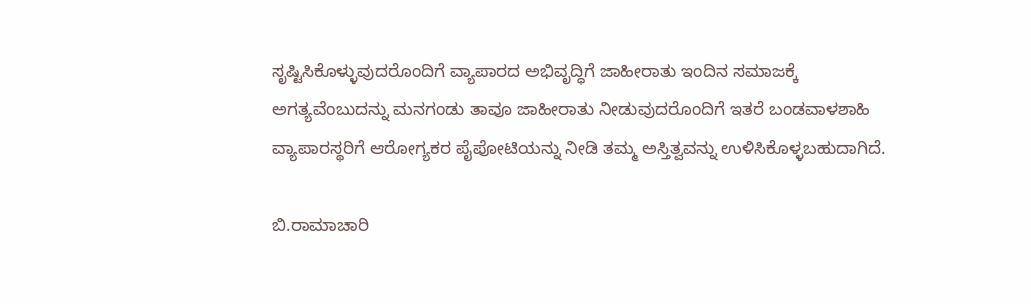ಸೃಷ್ಟಿಸಿಕೊಳ್ಳುವುದರೊಂದಿಗೆ ವ್ಯಾಪಾರದ ಅಭಿವೃದ್ಧಿಗೆ ಜಾಹೀರಾತು ಇಂದಿನ ಸಮಾಜಕ್ಕೆ ಅಗತ್ಯವೆಂಬುದನ್ನು ಮನಗಂಡು ತಾವೂ ಜಾಹೀರಾತು ನೀಡುವುದರೊಂದಿಗೆ ಇತರೆ ಬಂಡವಾಳಶಾಹಿ ವ್ಯಾಪಾರಸ್ಥರಿಗೆ ಆರೋಗ್ಯಕರ ಪೈಪೋಟಿಯನ್ನು ನೀಡಿ ತಮ್ಮ ಅಸ್ತಿತ್ವವನ್ನು ಉಳಿಸಿಕೊಳ್ಳಬಹುದಾಗಿದೆ.

ಬಿ.ರಾಮಾಚಾರಿ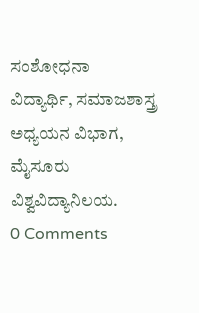ಸಂಶೋಧನಾ ವಿದ್ಯಾರ್ಥಿ, ಸಮಾಜಶಾಸ್ತ್ರ ಅಧ್ಯಯನ ವಿಭಾಗ, ಮೈಸೂರು ವಿಶ್ವವಿದ್ಯಾನಿಲಯ.
0 Comments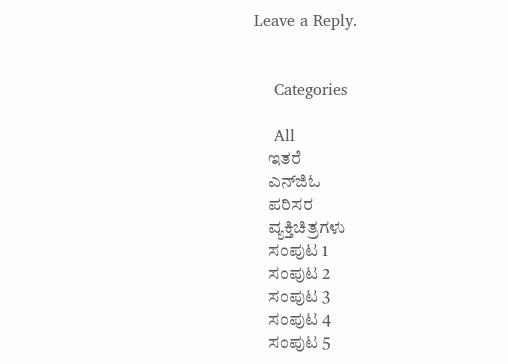Leave a Reply.


    Categories

    All
    ಇತರೆ
    ಎನ್‍ಜಿಓ
    ಪರಿಸರ
    ವ್ಯಕ್ತಿಚಿತ್ರಗಳು
    ಸಂಪುಟ 1
    ಸಂಪುಟ 2
    ಸಂಪುಟ 3
    ಸಂಪುಟ 4
    ಸಂಪುಟ 5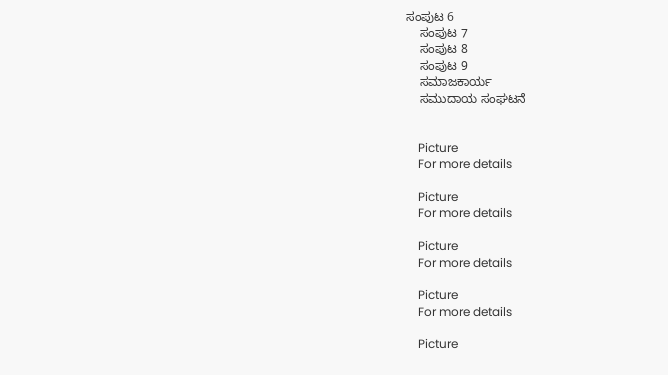ಸಂಪುಟ 6
    ಸಂಪುಟ 7
    ಸಂಪುಟ 8
    ಸಂಪುಟ 9
    ಸಮಾಜಕಾರ್ಯ
    ಸಮುದಾಯ ಸಂಘಟನೆ


    Picture
    For more details

    Picture
    For more details

    Picture
    For more details

    Picture
    For more details

    Picture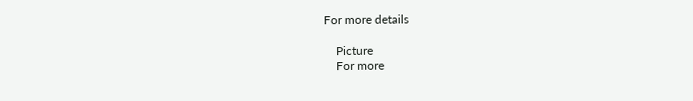For more details

    Picture
    For more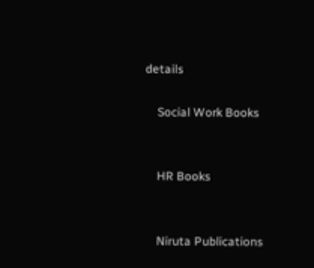details

    Social Work Books


    HR Books


    Niruta Publications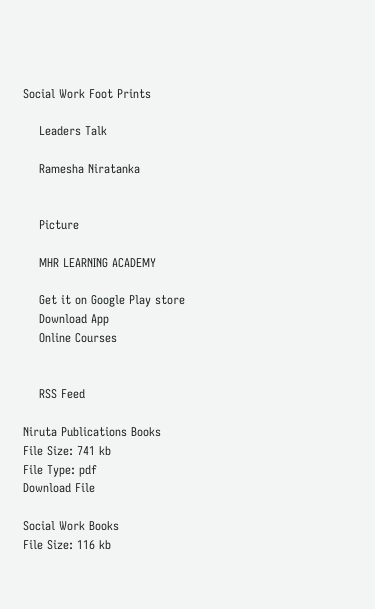Social Work Foot Prints

    Leaders Talk

    Ramesha Niratanka


    Picture

    MHR LEARNING ACADEMY

    Get it on Google Play store
    Download App
    Online Courses


    RSS Feed

Niruta Publications Books
File Size: 741 kb
File Type: pdf
Download File

Social Work Books
File Size: 116 kb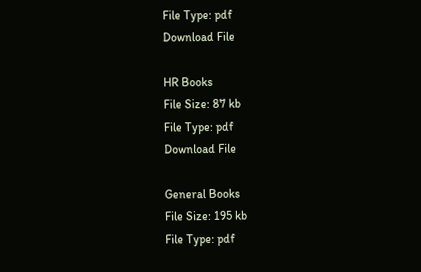File Type: pdf
Download File

HR Books
File Size: 87 kb
File Type: pdf
Download File

General Books
File Size: 195 kb
File Type: pdf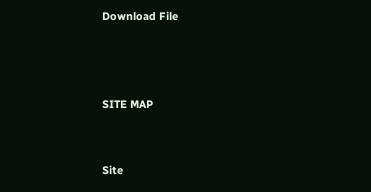Download File



SITE MAP


Site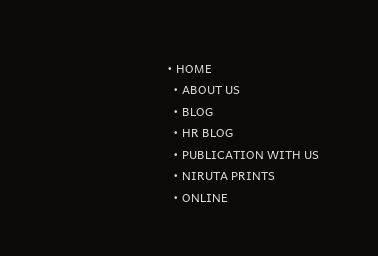• HOME
  • ABOUT US
  • BLOG
  • HR BLOG
  • PUBLICATION WITH US
  • NIRUTA PRINTS
  • ONLINE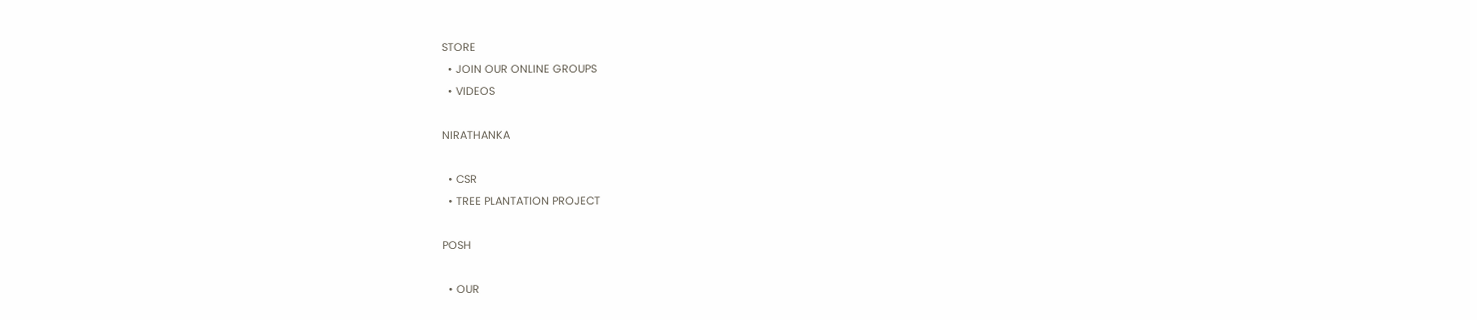STORE
  • JOIN OUR ONLINE GROUPS
  • VIDEOS

NIRATHANKA

  • CSR
  • TREE PLANTATION PROJECT

POSH

  • OUR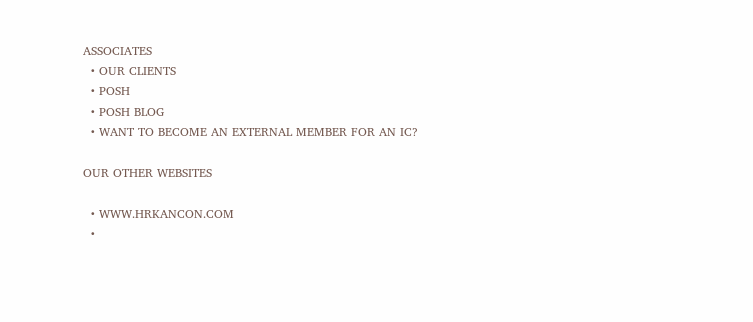ASSOCIATES
  • OUR CLIENTS
  • POSH
  • POSH BLOG
  • WANT TO BECOME AN EXTERNAL MEMBER FOR AN IC?

OUR OTHER WEBSITES

  • WWW.HRKANCON.COM
  •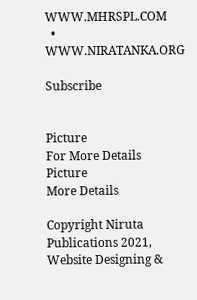WWW.MHRSPL.COM
  • WWW.NIRATANKA.ORG

Subscribe


Picture
For More Details
Picture
More Details

Copyright Niruta Publications 2021,    Website Designing &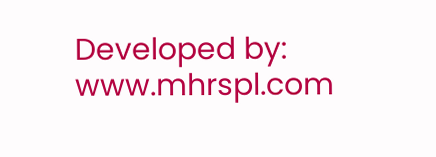Developed by: www.mhrspl.com